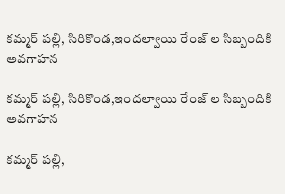కమ్మర్ పల్లి, సిరికొండ,ఇందల్వాయి రేంజ్ ల సిబ్బందికి అవగాహన

కమ్మర్ పల్లి, సిరికొండ,ఇందల్వాయి రేంజ్ ల సిబ్బందికి అవగాహన

కమ్మర్ పల్లి,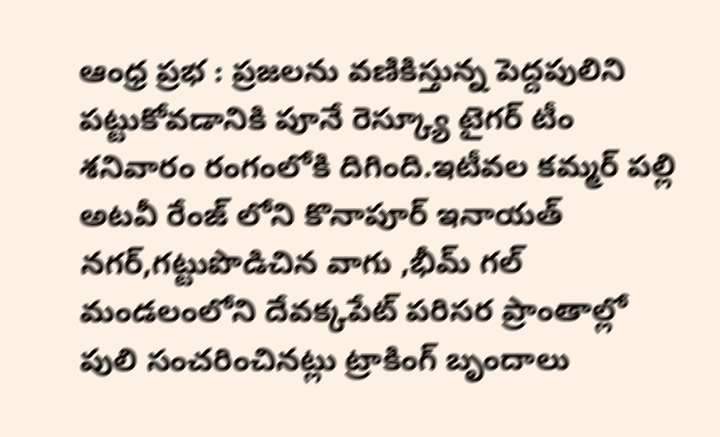ఆంధ్ర ప్రభ : ప్రజలను వణికిస్తున్న పెద్దపులిని పట్టుకోవడానికి పూనే రెస్క్యూ టైగర్ టీం శనివారం రంగంలోకి దిగింది.ఇటీవల కమ్మర్ పల్లి అటవీ రేంజ్ లోని కొనాపూర్ ఇనాయత్ నగర్,గట్టుపొడిచిన వాగు ,భీమ్ గల్ మండలంలోని దేవక్కపేట్ పరిసర ప్రాంతాల్లో పులి సంచరించినట్లు ట్రాకింగ్ బృందాలు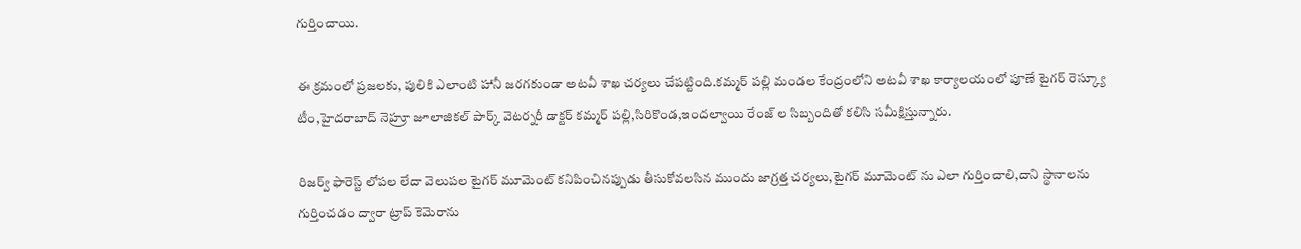గుర్తించాయి.

ఈ క్రమంలో ప్రజలకు, పులికి ఎలాంటి హానీ జరగకుండా అటవీ శాఖ చర్యలు చేపట్టింది.కమ్మర్ పల్లి మండల కేంద్రంలోని అటవీ శాఖ కార్యాలయంలో పూణే టైగర్ రెస్క్యూ టీం,హైదరాబాద్ నెహ్రూ జూలాజికల్ పార్క్ వెటర్నరీ డాక్టర్ కమ్మర్ పల్లి,సిరికొండ,ఇందల్వాయి రేంజ్ ల సిబ్బందితో కలిసి సమీక్షిస్తున్నారు.

రిజర్వ్ ఫారెస్ట్ లోపల లేదా వెలుపల టైగర్ మూమెంట్ కనిపించినప్పుడు తీసుకోవలసిన ముందు జాగ్రత్త చర్యలు,టైగర్ మూమెంట్ ను ఎలా గుర్తించాలి,దాని స్థానాలను గుర్తించడం ద్వారా ట్రాప్ కెమెరాను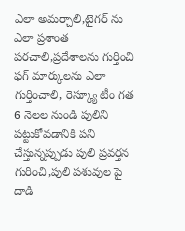ఎలా అమర్చాలి,టైగర్ ను ఎలా ప్రశాంత పరచాలి,ప్రదేశాలను గుర్తించి ఫగ్ మార్కులను ఎలా గుర్తించాలి, రెస్క్యూ టీం గత 6 నెలల నుండి పులిని పట్టుకోవడానికి పని చేస్తున్నప్పుడు పులి ప్రవర్తన గురించి,పులి పశువుల పై దాడి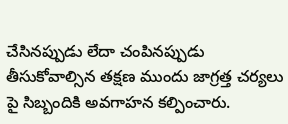చేసినప్పుడు లేదా చంపినప్పుడు తీసుకోవాల్సిన తక్షణ ముందు జాగ్రత్త చర్యలు పై సిబ్బందికి అవగాహన కల్పించారు.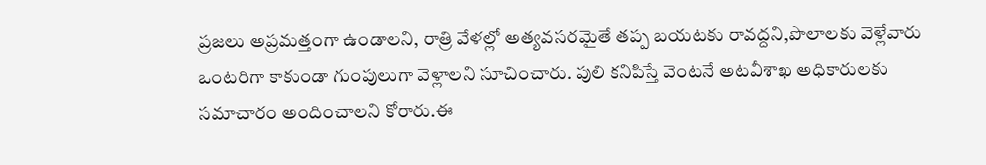ప్రజలు అప్రమత్తంగా ఉండాలని, రాత్రి వేళల్లో అత్యవసరమైతే తప్ప బయటకు రావద్దని,పొలాలకు వెళ్లేవారు ఒంటరిగా కాకుండా గుంపులుగా వెళ్లాలని సూచించారు. పులి కనిపిస్తే వెంటనే అటవీశాఖ అధికారులకు సమాచారం అందించాలని కోరారు.ఈ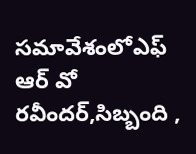సమావేశంలోఎఫ్ ఆర్ వో రవీందర్,సిబ్బంది ,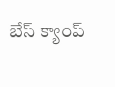బేస్ క్యాంప్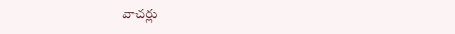వాచర్లు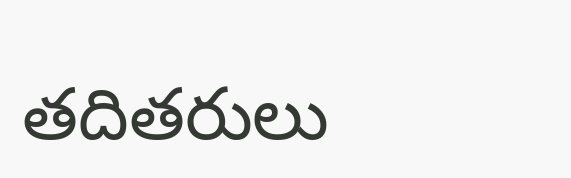తదితరులు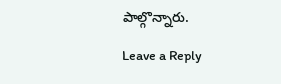పాల్గొన్నారు.

Leave a Reply